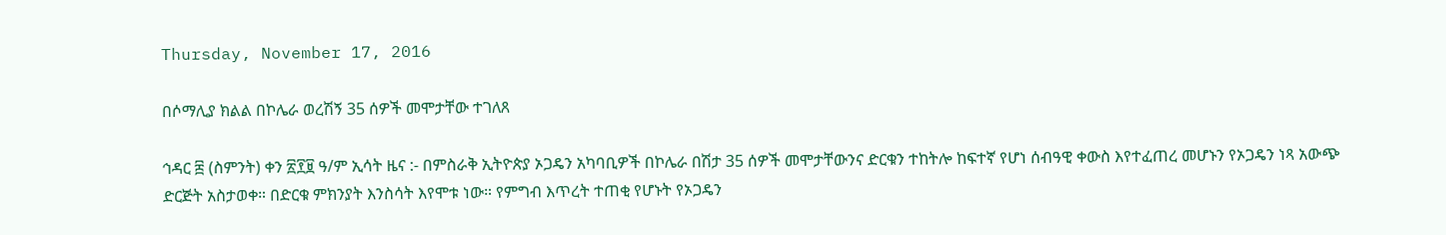Thursday, November 17, 2016

በሶማሊያ ክልል በኮሌራ ወረሽኝ 35 ሰዎች መሞታቸው ተገለጸ

ኅዳር ፰ (ስምንት) ቀን ፳፻፱ ዓ/ም ኢሳት ዜና :- በምስራቅ ኢትዮጵያ ኦጋዴን አካባቢዎች በኮሌራ በሽታ 35 ሰዎች መሞታቸውንና ድርቁን ተከትሎ ከፍተኛ የሆነ ሰብዓዊ ቀውስ እየተፈጠረ መሆኑን የኦጋዴን ነጻ አውጭ ድርጅት አስታወቀ። በድርቁ ምክንያት እንስሳት እየሞቱ ነው። የምግብ እጥረት ተጠቂ የሆኑት የኦጋዴን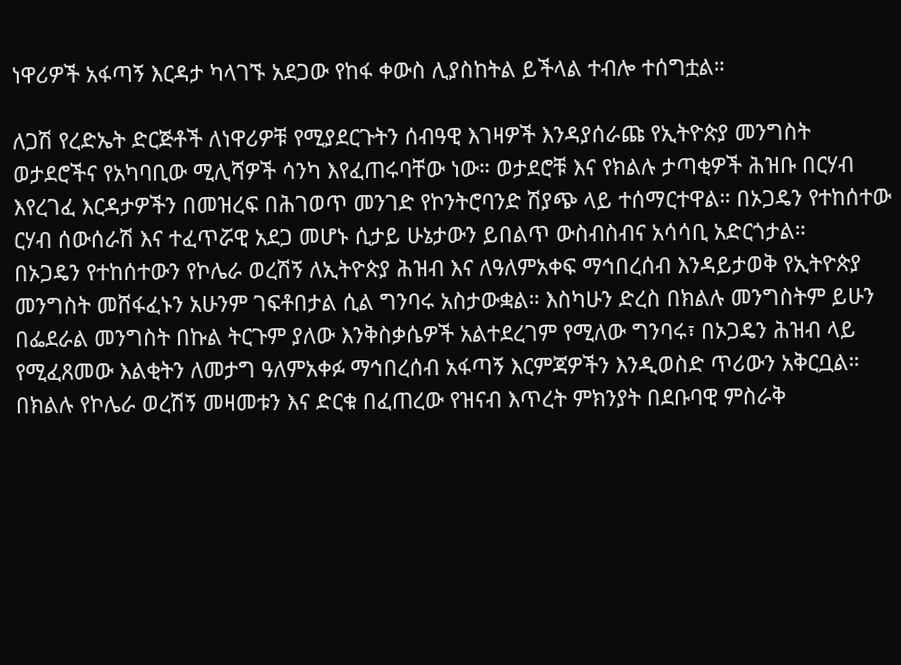ነዋሪዎች አፋጣኝ እርዳታ ካላገኙ አደጋው የከፋ ቀውስ ሊያስከትል ይችላል ተብሎ ተሰግቷል።

ለጋሽ የረድኤት ድርጅቶች ለነዋሪዎቹ የሚያደርጉትን ሰብዓዊ እገዛዎች እንዳያሰራጩ የኢትዮጵያ መንግስት ወታደሮችና የአካባቢው ሚሊሻዎች ሳንካ እየፈጠሩባቸው ነው። ወታደሮቹ እና የክልሉ ታጣቂዎች ሕዝቡ በርሃብ እየረገፈ እርዳታዎችን በመዝረፍ በሕገወጥ መንገድ የኮንትሮባንድ ሽያጭ ላይ ተሰማርተዋል። በኦጋዴን የተከሰተው ርሃብ ሰውሰራሽ እና ተፈጥሯዊ አደጋ መሆኑ ሲታይ ሁኔታውን ይበልጥ ውስብስብና አሳሳቢ አድርጎታል።
በኦጋዴን የተከሰተውን የኮሌራ ወረሽኝ ለኢትዮጵያ ሕዝብ እና ለዓለምአቀፍ ማኅበረሰብ እንዳይታወቅ የኢትዮጵያ መንግስት መሸፋፈኑን አሁንም ገፍቶበታል ሲል ግንባሩ አስታውቋል። እስካሁን ድረስ በክልሉ መንግስትም ይሁን በፌደራል መንግስት በኩል ትርጉም ያለው እንቅስቃሴዎች አልተደረገም የሚለው ግንባሩ፣ በኦጋዴን ሕዝብ ላይ የሚፈጸመው እልቂትን ለመታግ ዓለምአቀፉ ማኅበረሰብ አፋጣኝ እርምጃዎችን እንዲወስድ ጥሪውን አቅርቧል።
በክልሉ የኮሌራ ወረሽኝ መዛመቱን እና ድርቁ በፈጠረው የዝናብ እጥረት ምክንያት በደቡባዊ ምስራቅ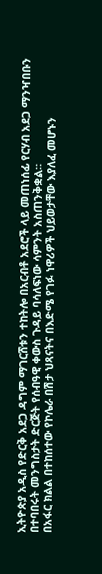ኢትዮጵያ አዲስ የድርቅ አደጋ ዳግም ማገርሸቱን ተከትሎ በአርብቶ አደሮች ላይ መጠነሰፊ የርሃብ አደጋ ማንዣበቡን በተባበሩት መንግስታት ድርጅት የሰብዓዊ ቀውስ ጉዳይ ባሳለፍነው ሳምንት አስጠንቅቋል።
በአፋር ክልል በተከሰተው የኮሌራ በሽታ ህጻናትና በእድሜ የገፉ ነዋሪዎች ህይወታቸው እያለፈ መሆኑን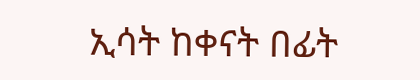ኢሳት ከቀናት በፊት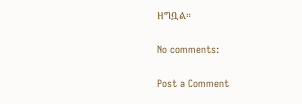ዘግቧል።

No comments:

Post a Comment